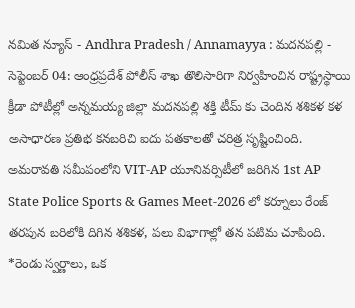నమిత న్యూస్ - Andhra Pradesh / Annamayya : మదనపల్లి - సెప్టెంబర్ 04: ఆంధ్రప్రదేశ్ పోలీస్ శాఖ తొలిసారిగా నిర్వహించిన రాష్ట్రస్థాయి క్రీడా పోటీల్లో అన్నమయ్య జిల్లా మదనపల్లి శక్తి టీమ్ కు చెందిన శశికళ కళ అసాధారణ ప్రతిభ కనబరిచి ఐదు పతకాలతో చరిత్ర సృష్టించింది. అమరావతి సమీపంలోని VIT-AP యూనివర్సిటీలో జరిగిన 1st AP State Police Sports & Games Meet-2026 లో కర్నూలు రేంజ్ తరపున బరిలోకి దిగిన శశికళ, పలు విభాగాల్లో తన పటిమ చూపింది. *రెండు స్వర్ణాలు, ఒక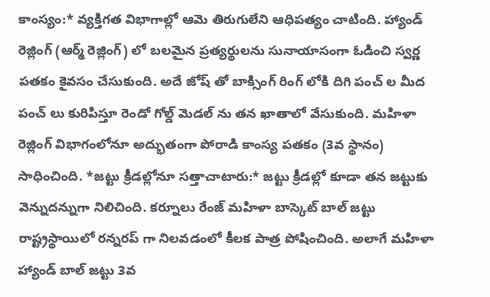కాంస్యం:* వ్యక్తిగత విభాగాల్లో ఆమె తిరుగులేని ఆధిపత్యం చాటింది. హ్యాండ్ రెజ్లింగ్ (ఆర్మ్ రెజ్లింగ్) లో బలమైన ప్రత్యర్థులను సునాయాసంగా ఓడించి స్వర్ణ పతకం కైవసం చేసుకుంది. అదే జోష్ తో బాక్సింగ్ రింగ్ లోకి దిగి పంచ్ ల మీద పంచ్ లు కురిపిస్తూ రెండో గోల్డ్ మెడల్ ను తన ఖాతాలో వేసుకుంది. మహిళా రెజ్లింగ్ విభాగంలోనూ అద్భుతంగా పోరాడి కాంస్య పతకం (3వ స్థానం) సాధించింది. *జట్టు క్రీడల్లోనూ సత్తాచాటారు:* జట్టు క్రీడల్లో కూడా తన జట్టుకు వెన్నుదన్నుగా నిలిచింది. కర్నూలు రేంజ్ మహిళా బాస్కెట్ బాల్ జట్టు రాష్ట్రస్థాయిలో రన్నరప్ గా నిలవడంలో కీలక పాత్ర పోషించింది. అలాగే మహిళా హ్యాండ్ బాల్ జట్టు 3వ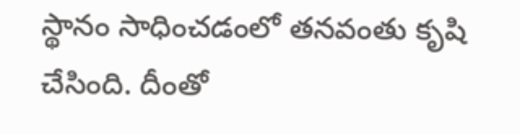స్థానం సాధించడంలో తనవంతు కృషి చేసింది. దీంతో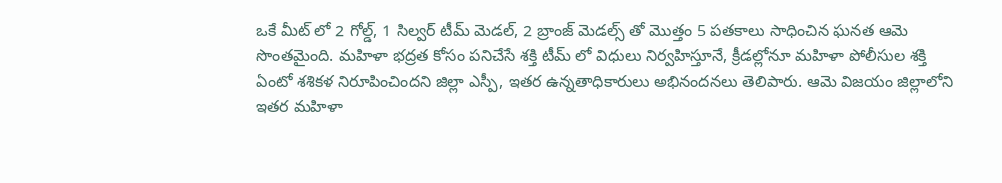ఒకే మీట్ లో 2 గోల్డ్, 1 సిల్వర్ టీమ్ మెడల్, 2 బ్రాంజ్ మెడల్స్ తో మొత్తం 5 పతకాలు సాధించిన ఘనత ఆమె సొంతమైంది. మహిళా భద్రత కోసం పనిచేసే శక్తి టీమ్ లో విధులు నిర్వహిస్తూనే, క్రీడల్లోనూ మహిళా పోలీసుల శక్తి ఏంటో శశికళ నిరూపించిందని జిల్లా ఎస్పీ, ఇతర ఉన్నతాధికారులు అభినందనలు తెలిపారు. ఆమె విజయం జిల్లాలోని ఇతర మహిళా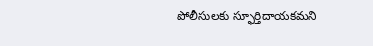పోలీసులకు స్ఫూర్తిదాయకమని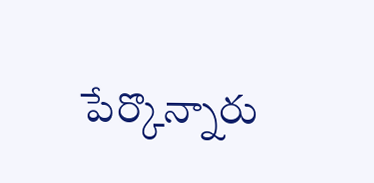పేర్కొన్నారు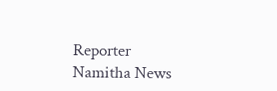Reporter
Namitha News